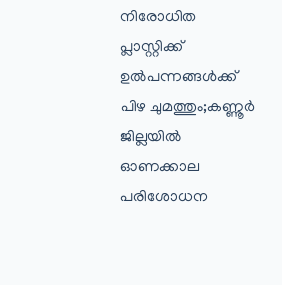നിരോധിത പ്ലാസ്റ്റിക്ക് ഉല്‍പന്നങ്ങള്‍ക്ക് പിഴ ചുമത്തും;കണ്ണൂര്‍ ജില്ലയില്‍ ഓണക്കാല പരിശോധന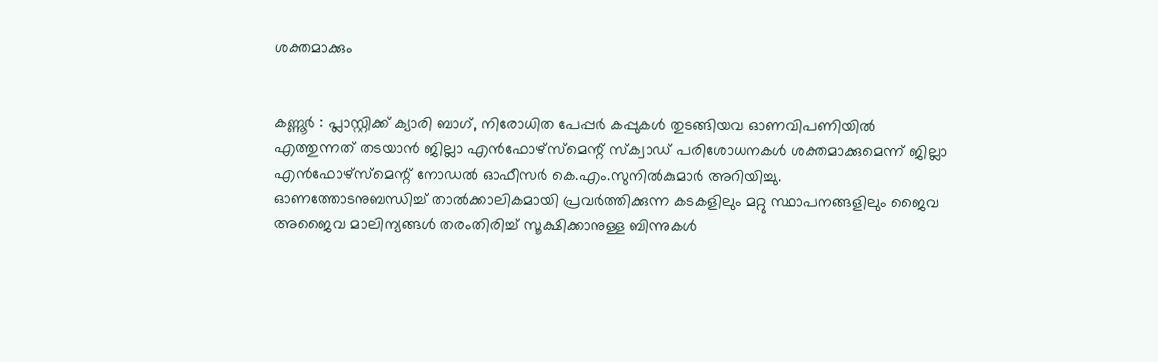ശക്തമാക്കും


കണ്ണൂർ : പ്ലാസ്റ്റിക്ക് ക്യാരി ബാഗ്, നിരോധിത പേപ്പർ കപ്പുകള്‍ തുടങ്ങിയവ ഓണവിപണിയില്‍ എത്തുന്നത് തടയാൻ ജില്ലാ എൻഫോഴ്‌സ്‌മെന്റ് സ്‌ക്വാഡ് പരിശോധനകള്‍ ശക്തമാക്കുമെന്ന് ജില്ലാ എൻഫോഴ്‌സ്‌മെന്റ് നോഡല്‍ ഓഫീസർ കെ.എം.സുനില്‍കുമാർ അറിയിച്ചു.
ഓണത്തോടനുബന്ധിച്ച്‌ താല്‍ക്കാലികമായി പ്രവർത്തിക്കുന്ന കടകളിലും മറ്റു സ്ഥാപനങ്ങളിലും ജൈവ അജൈവ മാലിന്യങ്ങള്‍ തരംതിരിച്ച്‌ സൂക്ഷിക്കാനുള്ള ബിന്നുകള്‍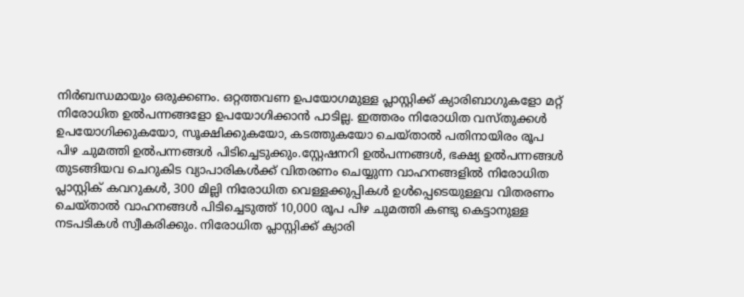നിർബന്ധമായും ഒരുക്കണം. ഒറ്റത്തവണ ഉപയോഗമുള്ള പ്ലാസ്റ്റിക്ക് ക്യാരിബാഗുകളോ മറ്റ് നിരോധിത ഉല്‍പന്നങ്ങളോ ഉപയോഗിക്കാൻ പാടില്ല. ഇത്തരം നിരോധിത വസ്തുക്കള്‍ ഉപയോഗിക്കുകയോ, സൂക്ഷിക്കുകയോ, കടത്തുകയോ ചെയ്താല്‍ പതിനായിരം രൂപ പിഴ ചുമത്തി ഉല്‍പന്നങ്ങള്‍ പിടിച്ചെടുക്കും.സ്റ്റേഷനറി ഉല്‍പന്നങ്ങള്‍, ഭക്ഷ്യ ഉല്‍പന്നങ്ങള്‍ തുടങ്ങിയവ ചെറുകിട വ്യാപാരികള്‍ക്ക് വിതരണം ചെയ്യുന്ന വാഹനങ്ങളില്‍ നിരോധിത പ്ലാസ്റ്റിക് കവറുകള്‍, 300 മില്ലി നിരോധിത വെള്ളക്കുപ്പികള്‍ ഉള്‍പ്പെടെയുള്ളവ വിതരണം ചെയ്താല്‍ വാഹനങ്ങള്‍ പിടിച്ചെടുത്ത് 10,000 രൂപ പിഴ ചുമത്തി കണ്ടു കെട്ടാനുള്ള നടപടികള്‍ സ്വീകരിക്കും. നിരോധിത പ്ലാസ്റ്റിക്ക് ക്യാരി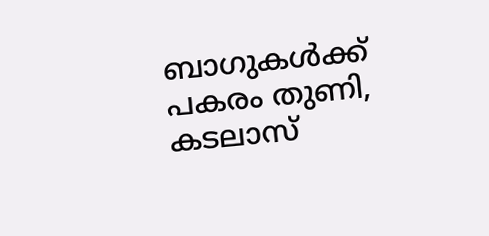ബാഗുകള്‍ക്ക് പകരം തുണി, കടലാസ്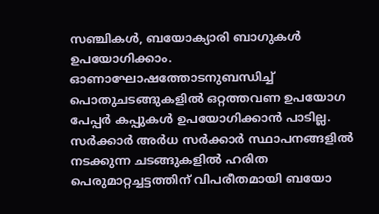സഞ്ചികള്‍, ബയോക്യാരി ബാഗുകള്‍ ഉപയോഗിക്കാം. ഓണാഘോഷത്തോടനുബന്ധിച്ച്‌ പൊതുചടങ്ങുകളില്‍ ഒറ്റത്തവണ ഉപയോഗ പേപ്പർ കപ്പുകള്‍ ഉപയോഗിക്കാൻ പാടില്ല. സർക്കാർ അർധ സർക്കാർ സ്ഥാപനങ്ങളില്‍ നടക്കുന്ന ചടങ്ങുകളില്‍ ഹരിത പെരുമാറ്റച്ചട്ടത്തിന് വിപരീതമായി ബയോ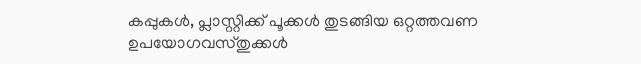കപ്പുകള്‍, പ്ലാസ്റ്റിക്ക് പൂക്കള്‍ തുടങ്ങിയ ഒറ്റത്തവണ ഉപയോഗവസ്തുക്കള്‍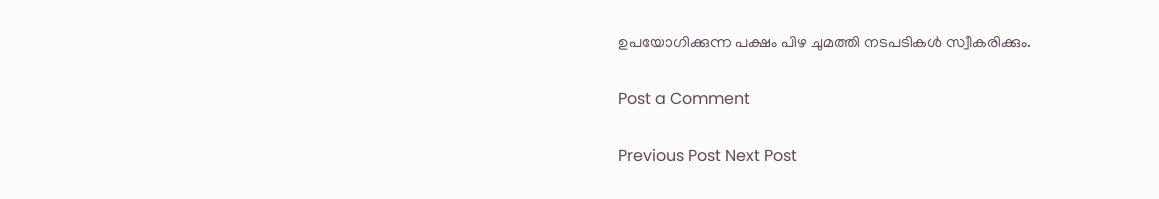ഉപയോഗിക്കുന്ന പക്ഷം പിഴ ചുമത്തി നടപടികള്‍ സ്വീകരിക്കും.

Post a Comment

Previous Post Next Post